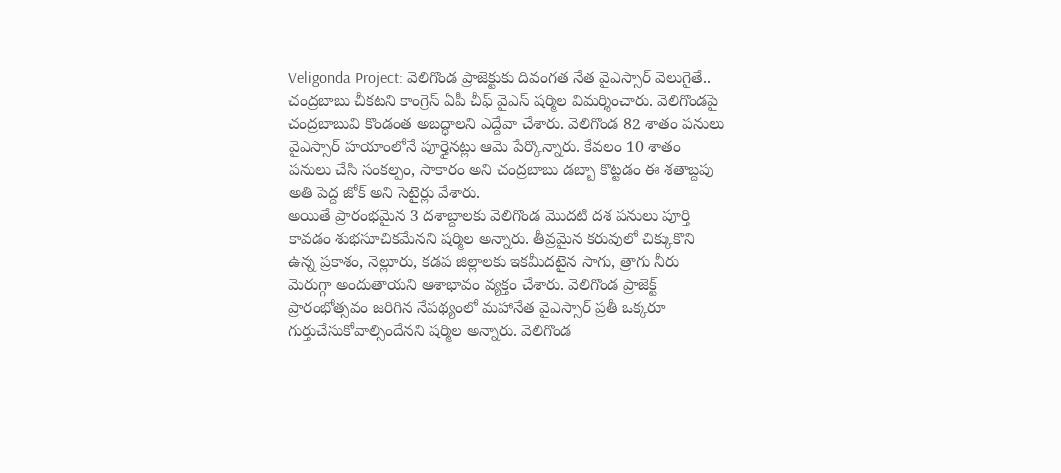Veligonda Project: వెలిగొండ ప్రాజెక్టుకు దివంగత నేత వైఎస్సార్ వెలుగైతే.. చంద్రబాబు చీకటని కాంగ్రెస్ ఏపీ చీఫ్ వైఎస్ షర్మిల విమర్శించారు. వెలిగొండపై చంద్రబాబువి కొండంత అబద్ధాలని ఎద్దేవా చేశారు. వెలిగొండ 82 శాతం పనులు వైఎస్సార్ హయాంలోనే పూర్తైనట్లు ఆమె పేర్కొన్నారు. కేవలం 10 శాతం పనులు చేసి సంకల్పం, సాకారం అని చంద్రబాబు డబ్బా కొట్టడం ఈ శతాబ్దపు అతి పెద్ద జోక్ అని సెటైర్లు వేశారు.
అయితే ప్రారంభమైన 3 దశాబ్దాలకు వెలిగొండ మెుదటి దశ పనులు పూర్తి కావడం శుభసూచికమేనని షర్మిల అన్నారు. తీవ్రమైన కరువులో చిక్కుకొని ఉన్న ప్రకాశం, నెల్లూరు, కడప జిల్లాలకు ఇకమీదటైన సాగు, త్రాగు నీరు మెరుగ్గా అందుతాయని ఆశాభావం వ్యక్తం చేశారు. వెలిగొండ ప్రాజెక్ట్ ప్రారంభోత్సవం జరిగిన నేపథ్యంలో మహానేత వైఎస్సార్ ప్రతీ ఒక్కరూ గుర్తుచేసుకోవాల్సిందేనని షర్మిల అన్నారు. వెలిగొండ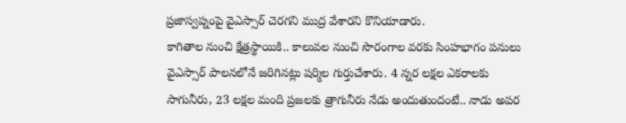ప్రజాస్వప్నంపై వైఎస్సార్ చెరగని ముద్ర వేశారని కొనియాడారు.
కాగితాల నుంచి క్షేత్రస్థాయికి.. కాలువల నుంచి సొరంగాల వరకు సింహభాగం పనులు వైఎస్సార్ పాలనలోనే జరిగినట్లు షర్మిల గుర్తుచేశారు. 4 న్నర లక్షల ఎకరాలకు సాగునీరు, 23 లక్షల మంది ప్రజలకు త్రాగునీరు నేడు అందుతుందంటే.. నాడు అపర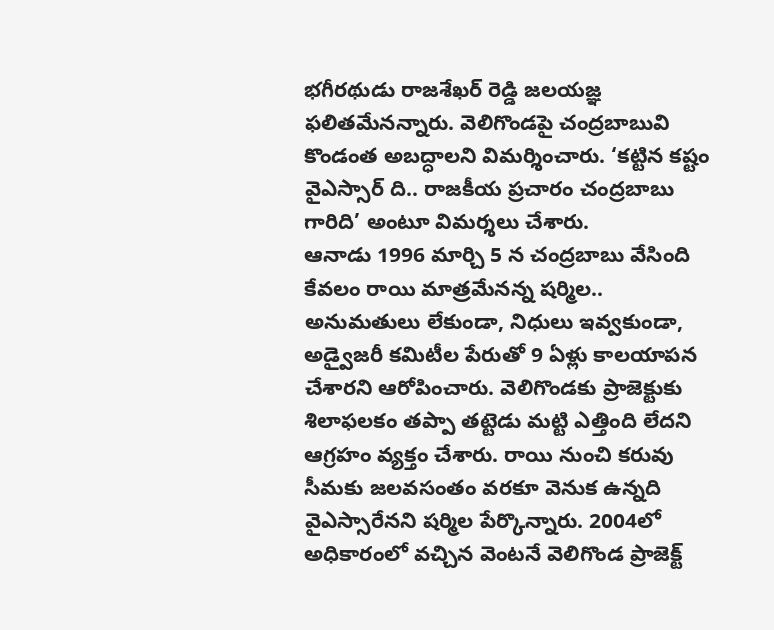భగీరథుడు రాజశేఖర్ రెడ్డి జలయజ్ఞ ఫలితమేనన్నారు. వెలిగొండపై చంద్రబాబువి కొండంత అబద్ధాలని విమర్శించారు. ‘కట్టిన కష్టం వైఎస్సార్ ది.. రాజకీయ ప్రచారం చంద్రబాబు గారిది’ అంటూ విమర్శలు చేశారు.
ఆనాడు 1996 మార్చి 5 న చంద్రబాబు వేసింది కేవలం రాయి మాత్రమేనన్న షర్మిల.. అనుమతులు లేకుండా, నిధులు ఇవ్వకుండా, అడ్వైజరీ కమిటీల పేరుతో 9 ఏళ్లు కాలయాపన చేశారని ఆరోపించారు. వెలిగొండకు ప్రాజెక్టుకు శిలాఫలకం తప్పా తట్టెడు మట్టి ఎత్తింది లేదని ఆగ్రహం వ్యక్తం చేశారు. రాయి నుంచి కరువు సీమకు జలవసంతం వరకూ వెనుక ఉన్నది వైఎస్సారేనని షర్మిల పేర్కొన్నారు. 2004లో అధికారంలో వచ్చిన వెంటనే వెలిగొండ ప్రాజెక్ట్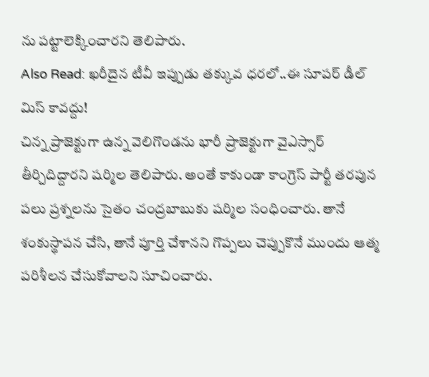ను పట్టాలెక్కించారని తెలిపారు.
Also Read: ఖరీదైన టీవీ ఇప్పుడు తక్కువ ధరలో..ఈ సూపర్ డీల్ మిస్ కావద్దు!
చిన్న ప్రాజెక్టుగా ఉన్న వెలిగొండను భారీ ప్రాజెక్టుగా వైఎస్సార్ తీర్చిదిద్దారని షర్మిల తెలిపారు. అంతే కాకుండా కాంగ్రెస్ పార్టీ తరపున పలు ప్రశ్నలను సైతం చంద్రబాబుకు షర్మిల సంధించారు. తానే శంకుస్థాపన చేసి, తానే పూర్తి చేశానని గొప్పలు చెప్పుకొనే ముందు ఆత్మ పరిశీలన చేసుకోవాలని సూచించారు.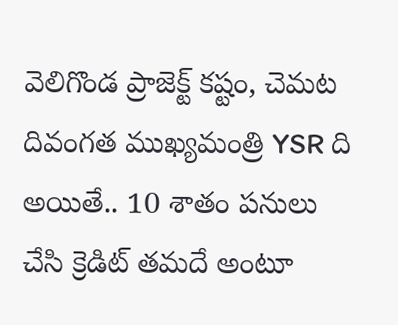వెలిగొండ ప్రాజెక్ట్ కష్టం, చెమట దివంగత ముఖ్యమంత్రి YSR ది అయితే.. 10 శాతం పనులు చేసి క్రెడిట్ తమదే అంటూ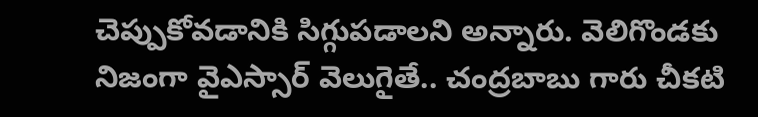చెప్పుకోవడానికి సిగ్గుపడాలని అన్నారు. వెలిగొండకు నిజంగా వైఎస్సార్ వెలుగైతే.. చంద్రబాబు గారు చీకటి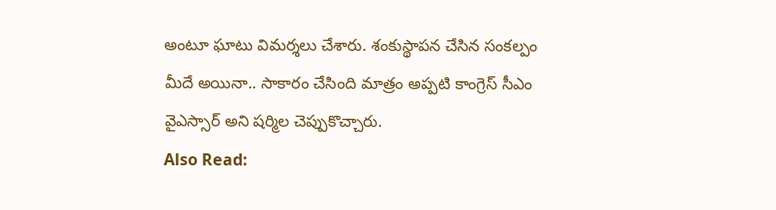అంటూ ఘాటు విమర్శలు చేశారు. శంకుస్థాపన చేసిన సంకల్పం మీదే అయినా.. సాకారం చేసింది మాత్రం అప్పటి కాంగ్రెస్ సీఎం వైఎస్సార్ అని షర్మిల చెప్పుకొచ్చారు.
Also Read: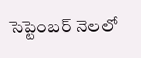సెప్టెంబర్ నెలలో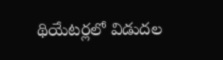థియేటర్లలో విడుదల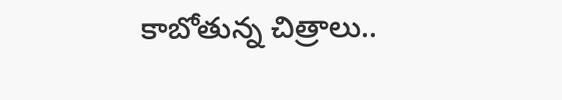కాబోతున్న చిత్రాలు..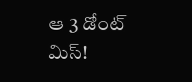ఆ 3 డోంట్ మిస్!